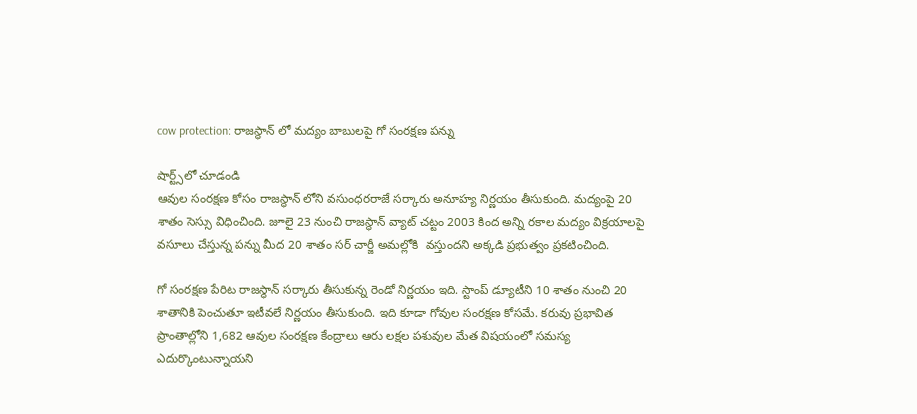cow protection: రాజస్థాన్ లో మద్యం బాబులపై గో సంరక్షణ పన్ను

షార్ట్స్‌లో చూడండి
ఆవుల సంరక్షణ కోసం రాజస్థాన్ లోని వసుంధరరాజే సర్కారు అనూహ్య నిర్ణయం తీసుకుంది. మద్యంపై 20 శాతం సెస్సు విధించింది. జూలై 23 నుంచి రాజస్థాన్ వ్యాట్ చట్టం 2003 కింద అన్ని రకాల మద్యం విక్రయాలపై వసూలు చేస్తున్న పన్ను మీద 20 శాతం సర్ చార్జీ అమల్లోకి  వస్తుందని అక్కడి ప్రభుత్వం ప్రకటించింది.

గో సంరక్షణ పేరిట రాజస్థాన్ సర్కారు తీసుకున్న రెండో నిర్ణయం ఇది. స్టాంప్ డ్యూటీని 10 శాతం నుంచి 20 శాతానికి పెంచుతూ ఇటీవలే నిర్ణయం తీసుకుంది. ఇది కూడా గోవుల సంరక్షణ కోసమే. కరువు ప్రభావిత ప్రాంతాల్లోని 1,682 ఆవుల సంరక్షణ కేంద్రాలు ఆరు లక్షల పశువుల మేత విషయంలో సమస్య ఎదుర్కొంటున్నాయని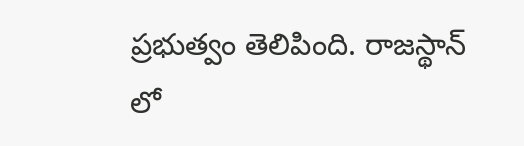ప్రభుత్వం తెలిపింది. రాజస్థాన్ లో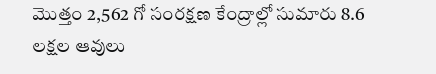మొత్తం 2,562 గో సంరక్షణ కేంద్రాల్లో సుమారు 8.6 లక్షల ఆవులు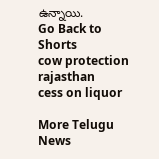ఉన్నాయి.
Go Back to Shorts
cow protection
rajasthan
cess on liquor

More Telugu News